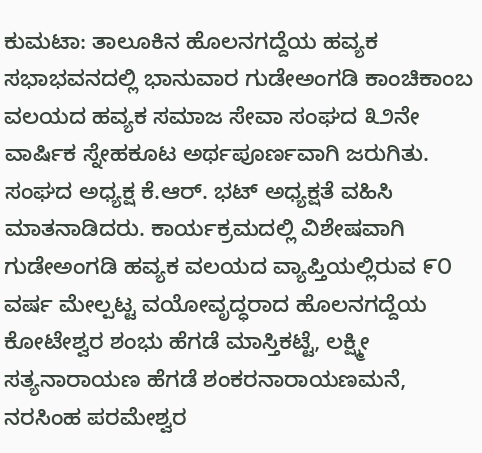ಕುಮಟಾ: ತಾಲೂಕಿನ ಹೊಲನಗದ್ದೆಯ ಹವ್ಯಕ ಸಭಾಭವನದಲ್ಲಿ ಭಾನುವಾರ ಗುಡೇಅಂಗಡಿ ಕಾಂಚಿಕಾಂಬ ವಲಯದ ಹವ್ಯಕ ಸಮಾಜ ಸೇವಾ ಸಂಘದ ೩೨ನೇ ವಾರ್ಷಿಕ ಸ್ನೇಹಕೂಟ ಅರ್ಥಪೂರ್ಣವಾಗಿ ಜರುಗಿತು.
ಸಂಘದ ಅಧ್ಯಕ್ಷ ಕೆ.ಆರ್. ಭಟ್ ಅಧ್ಯಕ್ಷತೆ ವಹಿಸಿ ಮಾತನಾಡಿದರು. ಕಾರ್ಯಕ್ರಮದಲ್ಲಿ ವಿಶೇಷವಾಗಿ ಗುಡೇಅಂಗಡಿ ಹವ್ಯಕ ವಲಯದ ವ್ಯಾಪ್ತಿಯಲ್ಲಿರುವ ೯೦ ವರ್ಷ ಮೇಲ್ಪಟ್ಟ ವಯೋವೃದ್ಧರಾದ ಹೊಲನಗದ್ದೆಯ ಕೋಟೇಶ್ವರ ಶಂಭು ಹೆಗಡೆ ಮಾಸ್ತಿಕಟ್ಟೆ, ಲಕ್ಷ್ಮೀ ಸತ್ಯನಾರಾಯಣ ಹೆಗಡೆ ಶಂಕರನಾರಾಯಣಮನೆ, ನರಸಿಂಹ ಪರಮೇಶ್ವರ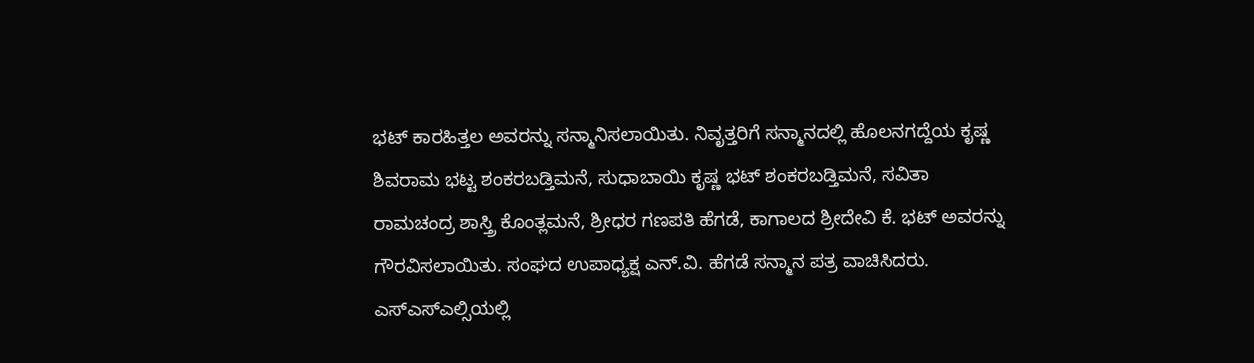ಭಟ್ ಕಾರಹಿತ್ತಲ ಅವರನ್ನು ಸನ್ಮಾನಿಸಲಾಯಿತು. ನಿವೃತ್ತರಿಗೆ ಸನ್ಮಾನದಲ್ಲಿ ಹೊಲನಗದ್ದೆಯ ಕೃಷ್ಣ ಶಿವರಾಮ ಭಟ್ಟ ಶಂಕರಬಡ್ತಿಮನೆ, ಸುಧಾಬಾಯಿ ಕೃಷ್ಣ ಭಟ್ ಶಂಕರಬಡ್ತಿಮನೆ, ಸವಿತಾ ರಾಮಚಂದ್ರ ಶಾಸ್ತ್ರಿ ಕೊಂತ್ಲಮನೆ, ಶ್ರೀಧರ ಗಣಪತಿ ಹೆಗಡೆ, ಕಾಗಾಲದ ಶ್ರೀದೇವಿ ಕೆ. ಭಟ್ ಅವರನ್ನು ಗೌರವಿಸಲಾಯಿತು. ಸಂಘದ ಉಪಾಧ್ಯಕ್ಷ ಎನ್.ವಿ. ಹೆಗಡೆ ಸನ್ಮಾನ ಪತ್ರ ವಾಚಿಸಿದರು.
ಎಸ್ಎಸ್ಎಲ್ಸಿಯಲ್ಲಿ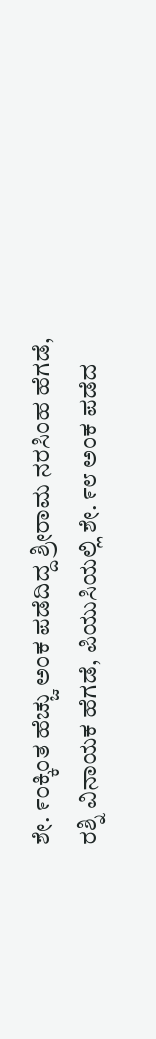ಶೇ. ೯೦ಕ್ಕಿಂತ ಹೆಚ್ಚು ಅಂಕ ಪಡೆದಿದ್ದ ಶ್ರೀರಾಮ ನರಸಿಂಹ ಹೆಗಡೆ, ರಶ್ನಿ ವಿನಾಯಕ ಹೆಗಡೆ, ಪಿಯುಸಿಯಲ್ಲಿ ಶೇ. ೯೮ ಅಂಕ ಪಡೆದ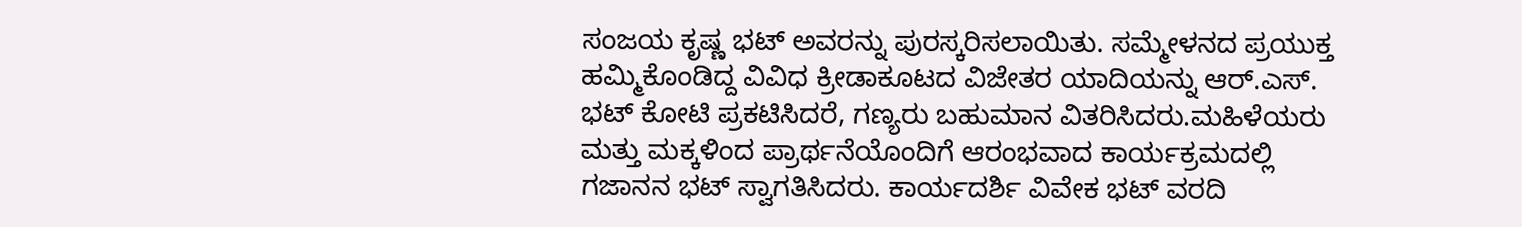ಸಂಜಯ ಕೃಷ್ಣ ಭಟ್ ಅವರನ್ನು ಪುರಸ್ಕರಿಸಲಾಯಿತು. ಸಮ್ಮೇಳನದ ಪ್ರಯುಕ್ತ ಹಮ್ಮಿಕೊಂಡಿದ್ದ ವಿವಿಧ ಕ್ರೀಡಾಕೂಟದ ವಿಜೇತರ ಯಾದಿಯನ್ನು ಆರ್.ಎಸ್. ಭಟ್ ಕೋಟಿ ಪ್ರಕಟಿಸಿದರೆ, ಗಣ್ಯರು ಬಹುಮಾನ ವಿತರಿಸಿದರು.ಮಹಿಳೆಯರು ಮತ್ತು ಮಕ್ಕಳಿಂದ ಪ್ರಾರ್ಥನೆಯೊಂದಿಗೆ ಆರಂಭವಾದ ಕಾರ್ಯಕ್ರಮದಲ್ಲಿ ಗಜಾನನ ಭಟ್ ಸ್ವಾಗತಿಸಿದರು. ಕಾರ್ಯದರ್ಶಿ ವಿವೇಕ ಭಟ್ ವರದಿ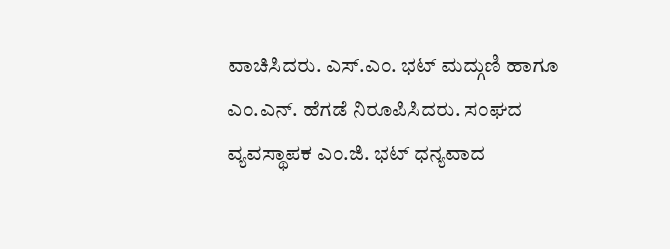ವಾಚಿಸಿದರು. ಎಸ್.ಎಂ. ಭಟ್ ಮದ್ಗುಣಿ ಹಾಗೂ ಎಂ.ಎನ್. ಹೆಗಡೆ ನಿರೂಪಿಸಿದರು. ಸಂಘದ ವ್ಯವಸ್ಥಾಪಕ ಎಂ.ಜಿ. ಭಟ್ ಧನ್ಯವಾದ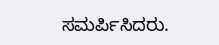ಸಮರ್ಪಿಸಿದರು.